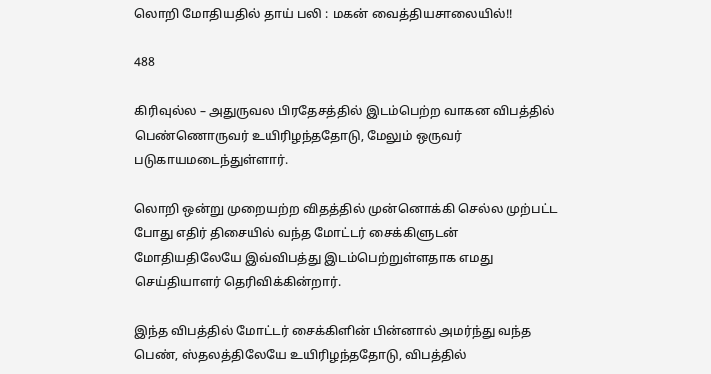லொறி மோதியதில் தாய் பலி : மகன் வைத்தியசாலையில்!!

488

கிரிவுல்ல – அதுருவல பிரதேசத்தில் இடம்பெற்ற வாகன விபத்தில் பெண்ணொருவர் உயிரிழந்ததோடு, மேலும் ஒருவர் படுகாயமடைந்துள்ளார்.

லொறி ஒன்று முறையற்ற விதத்தில் முன்னொக்கி செல்ல முற்பட்ட போது எதிர் திசையில் வந்த மோட்டர் சைக்கிளுடன் மோதியதிலேயே இவ்விபத்து இடம்பெற்றுள்ளதாக எமது செய்தியாளர் தெரிவிக்கின்றார்.

இந்த விபத்தில் மோட்டர் சைக்கிளின் பின்னால் அமர்ந்து வந்த பெண், ஸ்தலத்திலேயே உயிரிழந்ததோடு, விபத்தில்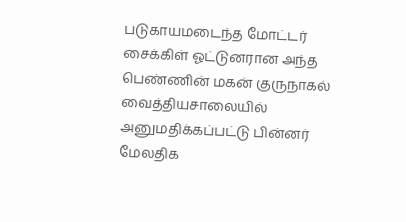படுகாயமடைந்த மோட்டர் சைக்கிள் ஓட்டுனரான அந்த பெண்ணின் மகன் குருநாகல் வைத்தியசாலையில் அனுமதிக்கப்பட்டு பின்னர் மேலதிக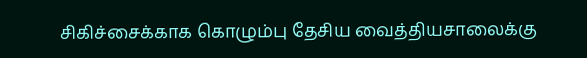சிகிச்சைக்காக கொழும்பு தேசிய வைத்தியசாலைக்கு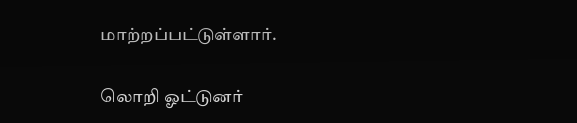மாற்றப்பட்டுள்ளார்.

லொறி ஓட்டுனர்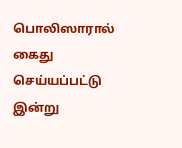பொலிஸாரால் கைது செய்யப்பட்டு இன்று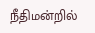நீதிமன்றில்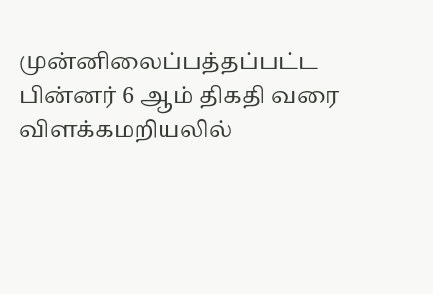முன்னிலைப்பத்தப்பட்ட பின்னர் 6 ஆம் திகதி வரை விளக்கமறியலில்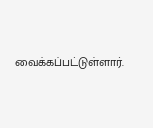வைக்கப்பட்டுள்ளார்.